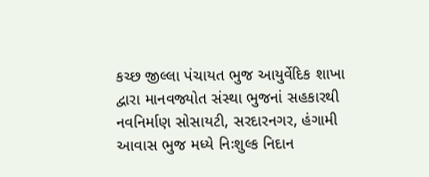કચ્છ જીલ્લા પંચાયત ભુજ આયુર્વેદિક શાખા દ્વારા માનવજ્યોત સંસ્થા ભુજનાં સહકારથી નવનિર્માણ સોસાયટી, સરદારનગર, હંગામી આવાસ ભુજ મધ્યે નિઃશુલ્ક નિદાન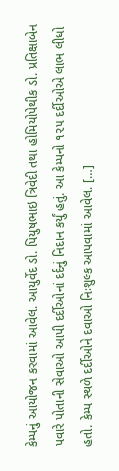કેમ્પનું આયોજન કરવામાં આવેલ. આયુર્વેદ ડો. પિયુષભાઇ ત્રિવેદી તથા હોમિયોપેથીક ડો. પ્રતિક્ષાબેન પવારે પોતાની સેવાઓ આપી દર્દીઓનાં દર્દનું નિદાન કર્યું હતું. આ કેમ્પનો ૧૨૫ દર્દીઓએ લાભ લીધો હતો. કેમ્પ સ્થળે દર્દીઓને દવાઓ નિઃશુલ્ક આપવામાં આવેલ. […]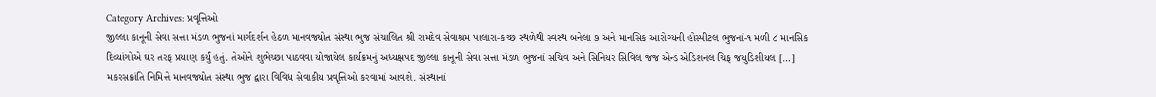Category Archives: પ્રવૃત્તિઓ
જીલ્લા કાનૂની સેવા સત્તા મંડળ ભુજનાં માર્ગદર્શન હેઠળ માનવજ્યોત સંસ્થા ભુજ સંચાલિત શ્રી રામદેવ સેવાશ્રમ પાલારા-કચ્છ સ્થળેથી સ્વસ્થ બનેલા ૭ અને માનસિક આરોગ્યની હોસ્પીટલ ભુજનાં-૧ મળી ૮ માનસિક દિવ્યાંગોએ ઘર તરફ પ્રયાણ કર્યું હતું. તેઓને શુભેચ્છા પાઠવવા યોજાયેલ કાર્યક્રમનું અધ્યક્ષપદ જીલ્લા કાનૂની સેવા સત્તા મંડળ ભુજનાં સચિવ અને સિનિયર સિવિલ જજ એન્ડ એડિશનલ ચિફ જયુડિશીયલ […]
મકરસક્રાંતિ નિમિત્તે માનવજ્યોત સંસ્થા ભુજ દ્વારા વિવિધ સેવાકીય પ્રવૃત્તિઓ કરવામાં આવશે. સંસ્થાનાં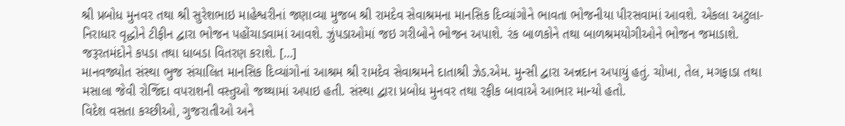શ્રી પ્રબોધ મુનવર તથા શ્રી સુરેશભાઇ માહેશ્વરીનાં જણાવ્યા મુજબ શ્રી રામદેવ સેવાશ્રમના માનસિક દિવ્યાંગોને ભાવતા ભોજનીયા પીરસવામાં આવશે. એકલા અટુલા-નિરાધાર વૃદ્ધોને ટીફીન દ્વારા ભોજન પહોંચાડવામાં આવશે. ઝુંપડાઓમાં જઇ ગરીબોને ભોજન અપાશે. રંક બાળકોને તથા બાળશ્રમયોગીઓને ભોજન જમાડાશે. જરૂરતમંદોને કપડા તથા ધાબડા વિતરણ કરાશે. […]
માનવજ્યોત સંસ્થા ભુજ સંચાલિત માનસિક દિવ્યાંગોનાં આશ્રમ શ્રી રામદેવ સેવાશ્રમને દાતાશ્રી ઝેડ.એમ. મુન્સી દ્વારા અન્નદાન અપાયું હતું. ચોખા, તેલ, મગફાડા તથા મસાલા જેવી રોજિંદા વપરાશની વસ્તુઓ જથ્થામાં અપાઇ હતી. સંસ્થા દ્વારા પ્રબોધ મુનવર તથા રફીક બાવાએ આભાર માન્યો હતો.
વિદેશ વસતા કચ્છીઓ, ગુજરાતીઓ અને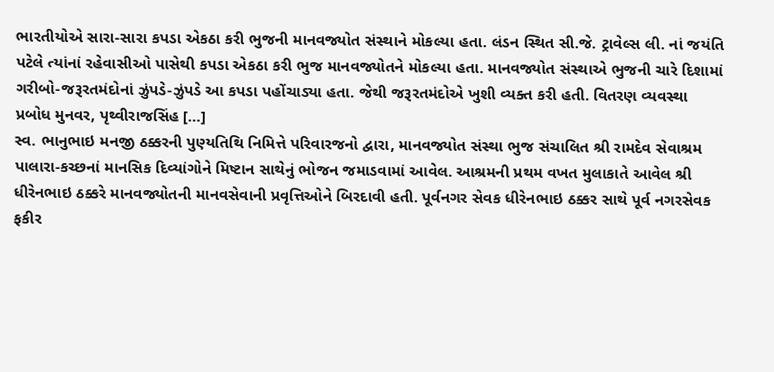ભારતીયોએ સારા-સારા કપડા એકઠા કરી ભુજની માનવજ્યોત સંસ્થાને મોકલ્યા હતા. લંડન સ્થિત સી.જે. ટ્રાવેલ્સ લી. નાં જયંતિ પટેલે ત્યાંનાં રહેવાસીઓ પાસેથી કપડા એકઠા કરી ભુજ માનવજ્યોતને મોકલ્યા હતા. માનવજ્યોત સંસ્થાએ ભુજની ચારે દિશામાં ગરીબો-જરૂરતમંદોનાં ઝુંપડે-ઝુંપડે આ કપડા પહોંચાડ્યા હતા. જેથી જરૂરતમંદોએ ખુશી વ્યક્ત કરી હતી. વિતરણ વ્યવસ્થા પ્રબોધ મુનવર, પૃથ્વીરાજસિંહ […]
સ્વ. ભાનુભાઇ મનજી ઠક્કરની પુણ્યતિથિ નિમિત્તે પરિવારજનો દ્વારા, માનવજ્યોત સંસ્થા ભુજ સંચાલિત શ્રી રામદેવ સેવાશ્રમ પાલારા-કચ્છનાં માનસિક દિવ્યાંગોને મિષ્ટાન સાથેનું ભોજન જમાડવામાં આવેલ. આશ્રમની પ્રથમ વખત મુલાકાતે આવેલ શ્રી ધીરેનભાઇ ઠક્કરે માનવજ્યોતની માનવસેવાની પ્રવૃત્તિઓને બિરદાવી હતી. પૂર્વનગર સેવક ધીરેનભાઇ ઠક્કર સાથે પૂર્વ નગરસેવક ફકીર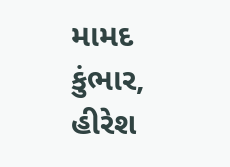મામદ કુંભાર, હીરેશ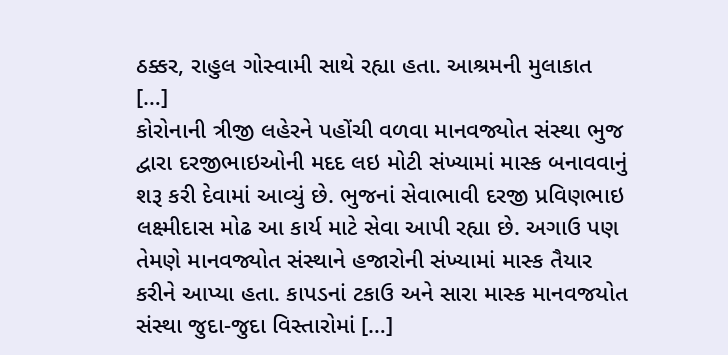ઠક્કર, રાહુલ ગોસ્વામી સાથે રહ્યા હતા. આશ્રમની મુલાકાત […]
કોરોનાની ત્રીજી લહેરને પહોંચી વળવા માનવજ્યોત સંસ્થા ભુજ દ્વારા દરજીભાઇઓની મદદ લઇ મોટી સંખ્યામાં માસ્ક બનાવવાનું શરૂ કરી દેવામાં આવ્યું છે. ભુજનાં સેવાભાવી દરજી પ્રવિણભાઇ લક્ષ્મીદાસ મોઢ આ કાર્ય માટે સેવા આપી રહ્યા છે. અગાઉ પણ તેમણે માનવજ્યોત સંસ્થાને હજારોની સંખ્યામાં માસ્ક તૈયાર કરીને આપ્યા હતા. કાપડનાં ટકાઉ અને સારા માસ્ક માનવજયોત સંસ્થા જુદા-જુદા વિસ્તારોમાં […]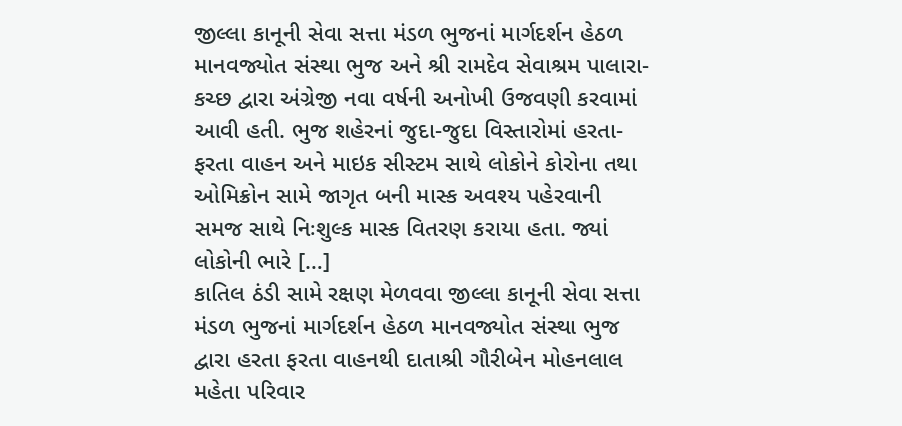જીલ્લા કાનૂની સેવા સત્તા મંડળ ભુજનાં માર્ગદર્શન હેઠળ માનવજ્યોત સંસ્થા ભુજ અને શ્રી રામદેવ સેવાશ્રમ પાલારા-કચ્છ દ્વારા અંગ્રેજી નવા વર્ષની અનોખી ઉજવણી કરવામાં આવી હતી. ભુજ શહેરનાં જુદા-જુદા વિસ્તારોમાં હરતા-ફરતા વાહન અને માઇક સીસ્ટમ સાથે લોકોને કોરોના તથા ઓમિક્રોન સામે જાગૃત બની માસ્ક અવશ્ય પહેરવાની સમજ સાથે નિઃશુલ્ક માસ્ક વિતરણ કરાયા હતા. જ્યાં લોકોની ભારે […]
કાતિલ ઠંડી સામે રક્ષણ મેળવવા જીલ્લા કાનૂની સેવા સત્તા મંડળ ભુજનાં માર્ગદર્શન હેઠળ માનવજ્યોત સંસ્થા ભુજ દ્વારા હરતા ફરતા વાહનથી દાતાશ્રી ગૌરીબેન મોહનલાલ મહેતા પરિવાર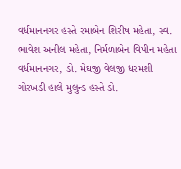વર્ધમાનનગર હસ્તે રમાબેન શિરીષ મહેતા, સ્વ. ભાવેશ અનીલ મહેતા, નિર્મળાબેન વિપીન મહેતા વર્ધમાનનગર, ડો. મેઘજી વેલજી ધરમશી ગોરખડી હાલે મુલુન્ડ હસ્તે ડો.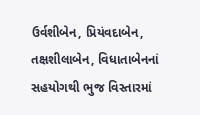ઉર્વશીબેન, પ્રિયંવદાબેન, તક્ષશીલાબેન, વિધાતાબેનનાં સહયોગથી ભુજ વિસ્તારમાં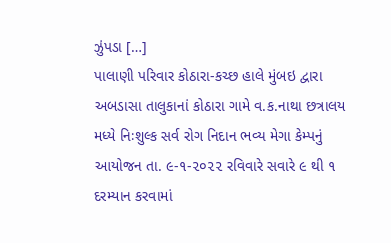ઝુંપડા […]
પાલાણી પરિવાર કોઠારા-કચ્છ હાલે મુંબઇ દ્વારા અબડાસા તાલુકાનાં કોઠારા ગામે વ.ક.નાથા છત્રાલય મધ્યે નિઃશુલ્ક સર્વ રોગ નિદાન ભવ્ય મેગા કેમ્પનું આયોજન તા. ૯-૧-૨૦૨૨ રવિવારે સવારે ૯ થી ૧ દરમ્યાન કરવામાં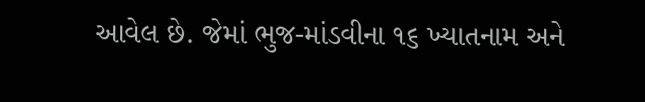આવેલ છે. જેમાં ભુજ-માંડવીના ૧૬ ખ્યાતનામ અને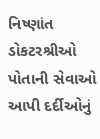નિષ્ણાંત ડોકટરશ્રીઓ પોતાની સેવાઓ આપી દર્દીઓનું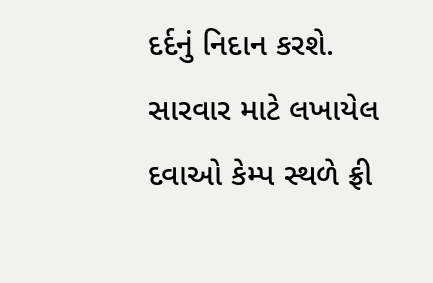દર્દનું નિદાન કરશે. સારવાર માટે લખાયેલ દવાઓ કેમ્પ સ્થળે ફ્રી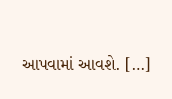આપવામાં આવશે. […]